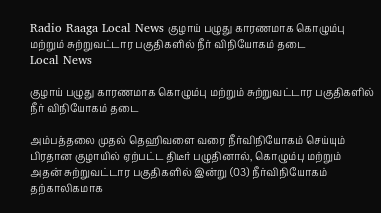Radio Raaga Local News குழாய் பழுது காரணமாக கொழும்பு மற்றும் சுற்றுவட்டார பகுதிகளில் நீர் விநியோகம் தடை
Local News

குழாய் பழுது காரணமாக கொழும்பு மற்றும் சுற்றுவட்டார பகுதிகளில் நீர் விநியோகம் தடை

அம்பத்தலை முதல் தெஹிவளை வரை நீர்விநியோகம் செய்யும் பிரதான குழாயில் ஏற்பட்ட திடீர் பழுதினால், கொழும்பு மற்றும் அதன் சுற்றுவட்டார பகுதிகளில் இன்று (03) நீர்விநியோகம் தற்காலிகமாக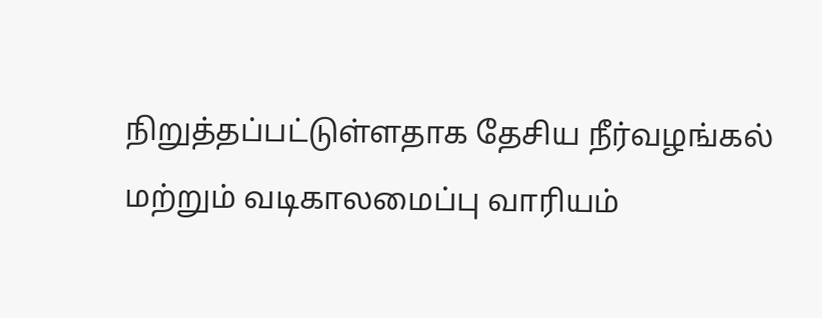நிறுத்தப்பட்டுள்ளதாக தேசிய நீர்வழங்கல் மற்றும் வடிகாலமைப்பு வாரியம்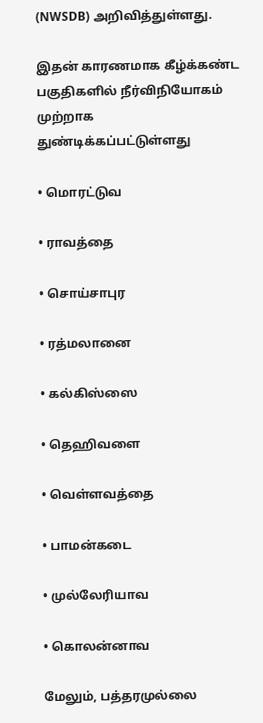(NWSDB) அறிவித்துள்ளது.

இதன் காரணமாக கீழ்க்கண்ட பகுதிகளில் நீர்விநியோகம் முற்றாக துண்டிக்கப்பட்டுள்ளது

• மொரட்டுவ

• ராவத்தை

• சொய்சாபுர

• ரத்மலானை

• கல்கிஸ்ஸை

• தெஹிவளை

• வெள்ளவத்தை

• பாமன்கடை

• முல்லேரியாவ

• கொலன்னாவ

மேலும், பத்தரமுல்லை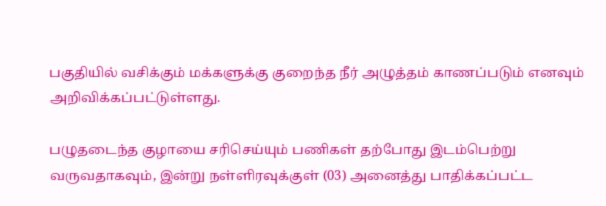பகுதியில் வசிக்கும் மக்களுக்கு குறைந்த நீர் அழுத்தம் காணப்படும் எனவும் அறிவிக்கப்பட்டுள்ளது.

பழுதடைந்த குழாயை சரிசெய்யும் பணிகள் தற்போது இடம்பெற்று வருவதாகவும், இன்று நள்ளிரவுக்குள் (03) அனைத்து பாதிக்கப்பட்ட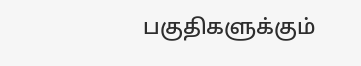பகுதிகளுக்கும்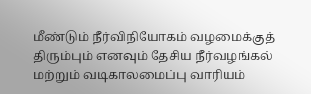மீண்டும் நீர்விநியோகம் வழமைக்குத் திரும்பும் எனவும் தேசிய நீர்வழங்கல் மற்றும் வடிகாலமைப்பு வாரியம்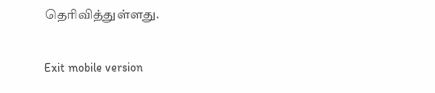தெரிவித்துள்ளது.

Exit mobile version